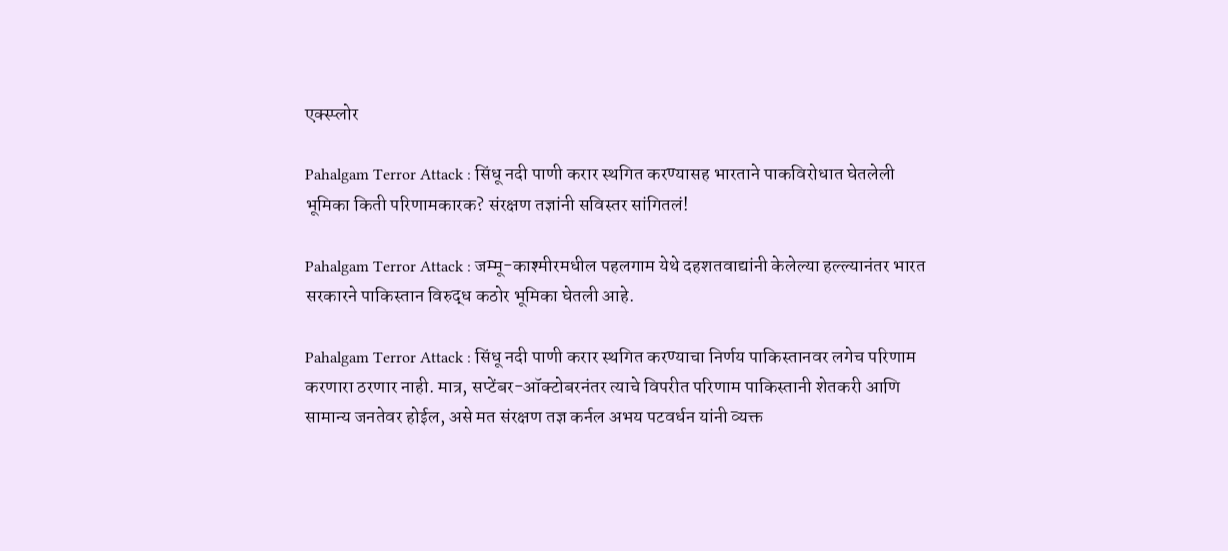एक्स्प्लोर

Pahalgam Terror Attack : सिंधू नदी पाणी करार स्थगित करण्यासह भारताने पाकविरोधात घेतलेली भूमिका किती परिणामकारक? संरक्षण तज्ञांनी सविस्तर सांगितलं!

Pahalgam Terror Attack : जम्मू-काश्मीरमधील पहलगाम येथे दहशतवाद्यांनी केलेल्या हल्ल्यानंतर भारत सरकारने पाकिस्तान विरुद्ध कठोर भूमिका घेतली आहे.

Pahalgam Terror Attack : सिंधू नदी पाणी करार स्थगित करण्याचा निर्णय पाकिस्तानवर लगेच परिणाम करणारा ठरणार नाही. मात्र, सप्टेंबर-ऑक्टोबरनंतर त्याचे विपरीत परिणाम पाकिस्तानी शेतकरी आणि सामान्य जनतेवर होईल, असे मत संरक्षण तज्ञ कर्नल अभय पटवर्धन यांनी व्यक्त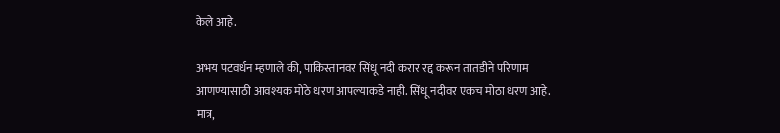केले आहे.

अभय पटवर्धन म्हणाले की, पाकिस्तानवर सिंधू नदी करार रद्द करून तातडीने परिणाम आणण्यासाठी आवश्यक मोठे धरण आपल्याकडे नाही. सिंधू नदीवर एकच मोठा धरण आहे. मात्र,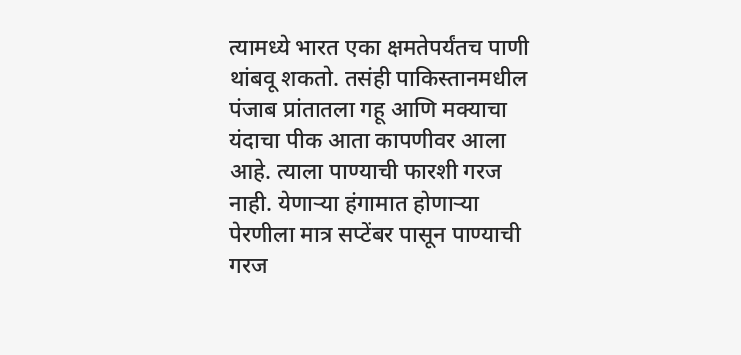त्यामध्ये भारत एका क्षमतेपर्यंतच पाणी थांबवू शकतो. तसंही पाकिस्तानमधील पंजाब प्रांतातला गहू आणि मक्याचा यंदाचा पीक आता कापणीवर आला आहे. त्याला पाण्याची फारशी गरज नाही. येणाऱ्या हंगामात होणाऱ्या पेरणीला मात्र सप्टेंबर पासून पाण्याची गरज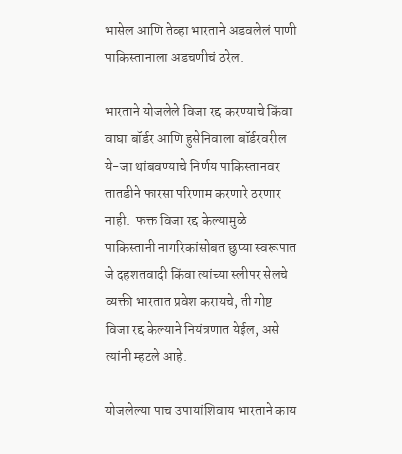भासेल आणि तेव्हा भारताने अडवलेलं पाणी पाकिस्तानाला अडचणीचं ठरेल.

भारताने योजलेले विजा रद्द करण्याचे किंवा वाघा बॉर्डर आणि हुसेनिवाला बॉर्डरवरील ये-जा थांबवण्याचे निर्णय पाकिस्तानवर तातडीने फारसा परिणाम करणारे ठरणार नाही.  फक्त विजा रद्द केल्यामुळे पाकिस्तानी नागरिकांसोबत छुप्या स्वरूपात जे दहशतवादी किंवा त्यांच्या स्लीपर सेलचे व्यक्ती भारतात प्रवेश करायचे, ती गोष्ट विजा रद्द केल्याने नियंत्रणात येईल, असे त्यांनी म्हटले आहे.

योजलेल्या पाच उपायांशिवाय भारताने काय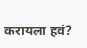करायला हवं?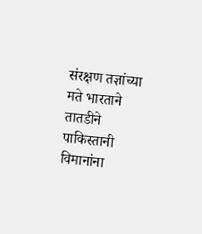संरक्षण तज्ञांच्या मते भारताने तातडीने पाकिस्तानी विमानांना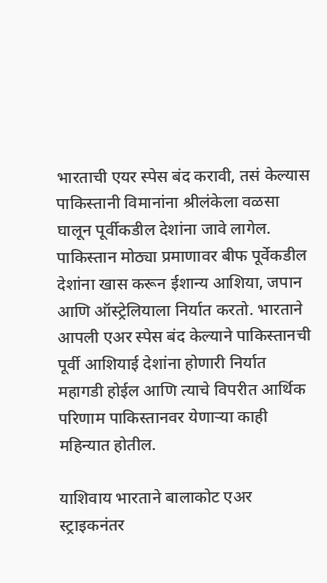भारताची एयर स्पेस बंद करावी, तसं केल्यास पाकिस्तानी विमानांना श्रीलंकेला वळसा घालून पूर्वीकडील देशांना जावे लागेल. पाकिस्तान मोठ्या प्रमाणावर बीफ पूर्वेकडील देशांना खास करून ईशान्य आशिया, जपान आणि ऑस्ट्रेलियाला निर्यात करतो. भारताने आपली एअर स्पेस बंद केल्याने पाकिस्तानची पूर्वी आशियाई देशांना होणारी निर्यात महागडी होईल आणि त्याचे विपरीत आर्थिक परिणाम पाकिस्तानवर येणाऱ्या काही महिन्यात होतील.

याशिवाय भारताने बालाकोट एअर स्ट्राइकनंतर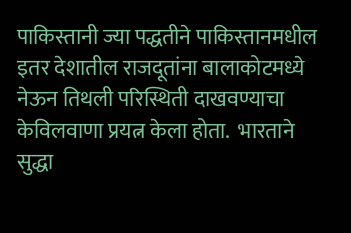पाकिस्तानी ज्या पद्धतीने पाकिस्तानमधील इतर देशातील राजदूतांना बालाकोटमध्ये नेऊन तिथली परिस्थिती दाखवण्याचा केविलवाणा प्रयत्न केला होता.  भारताने सुद्धा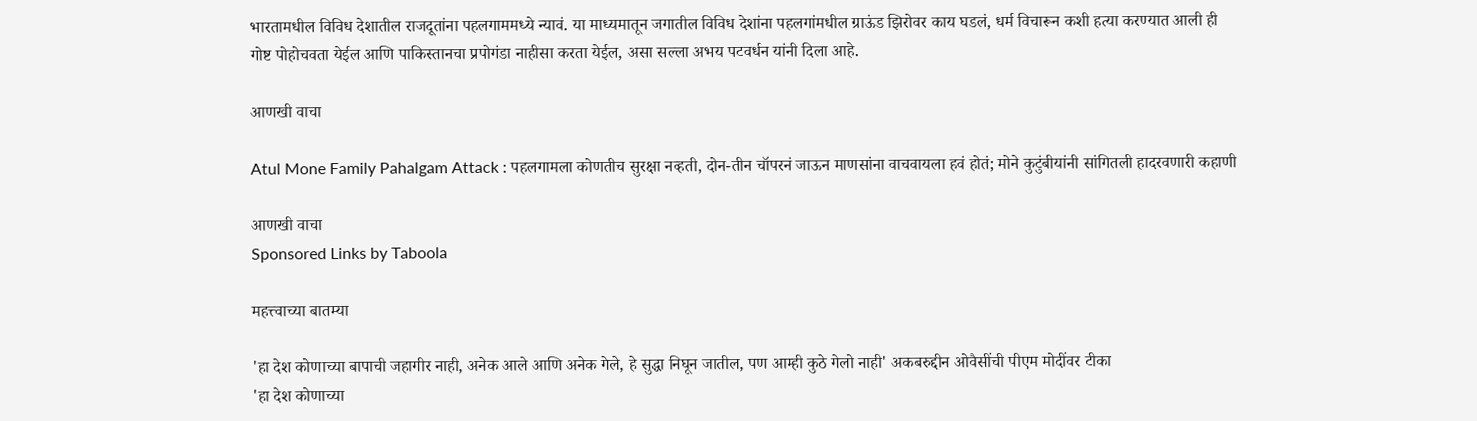भारतामधील विविध देशातील राजदूतांना पहलगाममध्ये न्यावं. या माध्यमातून जगातील विविध देशांना पहलगांमधील ग्राऊंड झिरोवर काय घडलं, धर्म विचारून कशी हत्या करण्यात आली ही गोष्ट पोहोचवता येईल आणि पाकिस्तानचा प्रपोगंडा नाहीसा करता येईल, असा सल्ला अभय पटवर्धन यांनी दिला आहे.

आणखी वाचा

Atul Mone Family Pahalgam Attack : पहलगामला कोणतीच सुरक्षा नव्हती, दोन-तीन चॉपरनं जाऊन माणसांना वाचवायला हवं होतं; मोने कुटुंबीयांनी सांगितली हादरवणारी कहाणी

आणखी वाचा
Sponsored Links by Taboola

महत्त्वाच्या बातम्या

'हा देश कोणाच्या बापाची जहागीर नाही, अनेक आले आणि अनेक गेले, हे सुद्धा निघून जातील, पण आम्ही कुठे गेलो नाही' अकबरुद्दीन ओवैसींची पीएम मोदींवर टीका
'हा देश कोणाच्या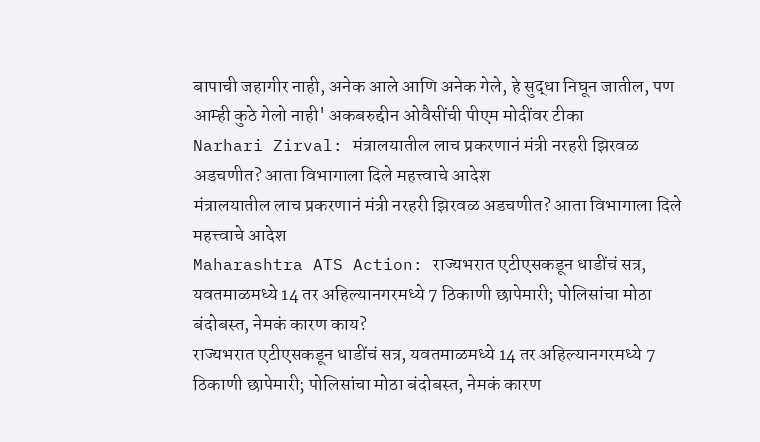बापाची जहागीर नाही, अनेक आले आणि अनेक गेले, हे सुद्धा निघून जातील, पण आम्ही कुठे गेलो नाही' अकबरुद्दीन ओवैसींची पीएम मोदींवर टीका
Narhari Zirval: मंत्रालयातील लाच प्रकरणानं मंत्री नरहरी झिरवळ अडचणीत? आता विभागाला दिले महत्त्वाचे आदेश
मंत्रालयातील लाच प्रकरणानं मंत्री नरहरी झिरवळ अडचणीत? आता विभागाला दिले महत्त्वाचे आदेश
Maharashtra ATS Action: राज्यभरात एटीएसकडून धाडींचं सत्र, यवतमाळमध्ये 14 तर अहिल्यानगरमध्ये 7 ठिकाणी छापेमारी; पोलिसांचा मोठा बंदोबस्त, नेमकं कारण काय?
राज्यभरात एटीएसकडून धाडींचं सत्र, यवतमाळमध्ये 14 तर अहिल्यानगरमध्ये 7 ठिकाणी छापेमारी; पोलिसांचा मोठा बंदोबस्त, नेमकं कारण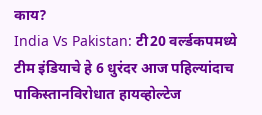काय?
India Vs Pakistan: टी20 वर्ल्डकपमध्ये टीम इंडियाचे हे 6 धुरंदर आज पहिल्यांदाच पाकिस्तानविरोधात हायव्होल्टेज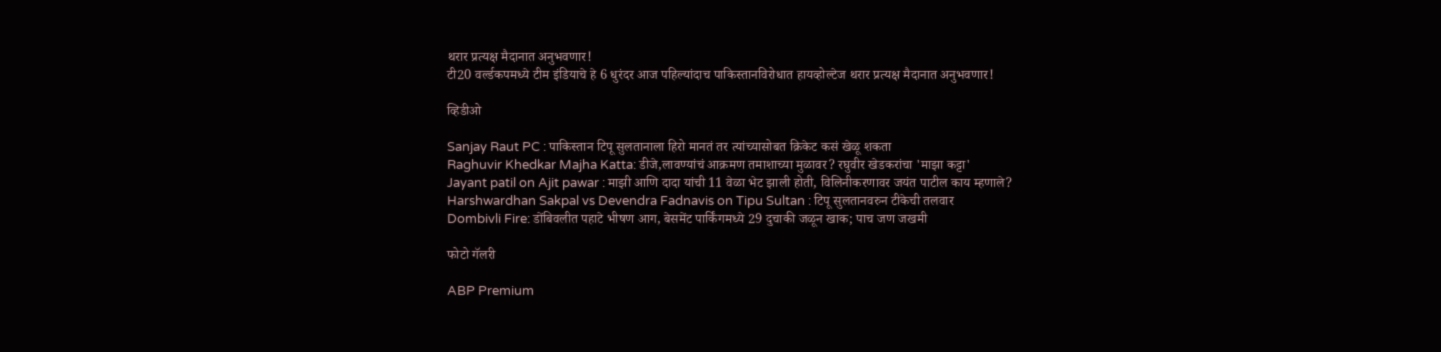थरार प्रत्यक्ष मैदानात अनुभवणार!
टी20 वर्ल्डकपमध्ये टीम इंडियाचे हे 6 धुरंदर आज पहिल्यांदाच पाकिस्तानविरोधात हायव्होल्टेज थरार प्रत्यक्ष मैदानात अनुभवणार!

व्हिडीओ

Sanjay Raut PC : पाकिस्तान टिपू सुलतानाला हिरो मानतं तर त्यांच्यासोबत क्रिकेट कसं खेळू शकता
Raghuvir Khedkar Majha Katta: डीजे,लावण्यांचं आक्रमण तमाशाच्या मुळावर? रघुवीर खेडकरांचा 'माझा कट्टा'
Jayant patil on Ajit pawar : माझी आणि दादा यांची 11 वेळा भेट झाली होती, विलिनीकरणावर जयंत पाटील काय म्हणाले?
Harshwardhan Sakpal vs Devendra Fadnavis on Tipu Sultan : टिपू सुलतानवरुन टीकेची तलवार
Dombivli Fire: डोंबिवलीत पहाटे भीषण आग, बेसमेंट पार्किंगमध्ये 29 दुचाकी जळून खाक; पाच जण जखमी

फोटो गॅलरी

ABP Premium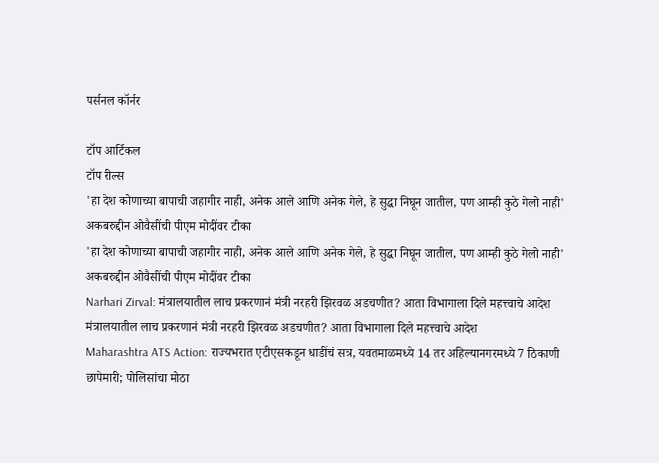पर्सनल कॉर्नर

टॉप आर्टिकल
टॉप रील्स
'हा देश कोणाच्या बापाची जहागीर नाही, अनेक आले आणि अनेक गेले, हे सुद्धा निघून जातील, पण आम्ही कुठे गेलो नाही' अकबरुद्दीन ओवैसींची पीएम मोदींवर टीका
'हा देश कोणाच्या बापाची जहागीर नाही, अनेक आले आणि अनेक गेले, हे सुद्धा निघून जातील, पण आम्ही कुठे गेलो नाही' अकबरुद्दीन ओवैसींची पीएम मोदींवर टीका
Narhari Zirval: मंत्रालयातील लाच प्रकरणानं मंत्री नरहरी झिरवळ अडचणीत? आता विभागाला दिले महत्त्वाचे आदेश
मंत्रालयातील लाच प्रकरणानं मंत्री नरहरी झिरवळ अडचणीत? आता विभागाला दिले महत्त्वाचे आदेश
Maharashtra ATS Action: राज्यभरात एटीएसकडून धाडींचं सत्र, यवतमाळमध्ये 14 तर अहिल्यानगरमध्ये 7 ठिकाणी छापेमारी; पोलिसांचा मोठा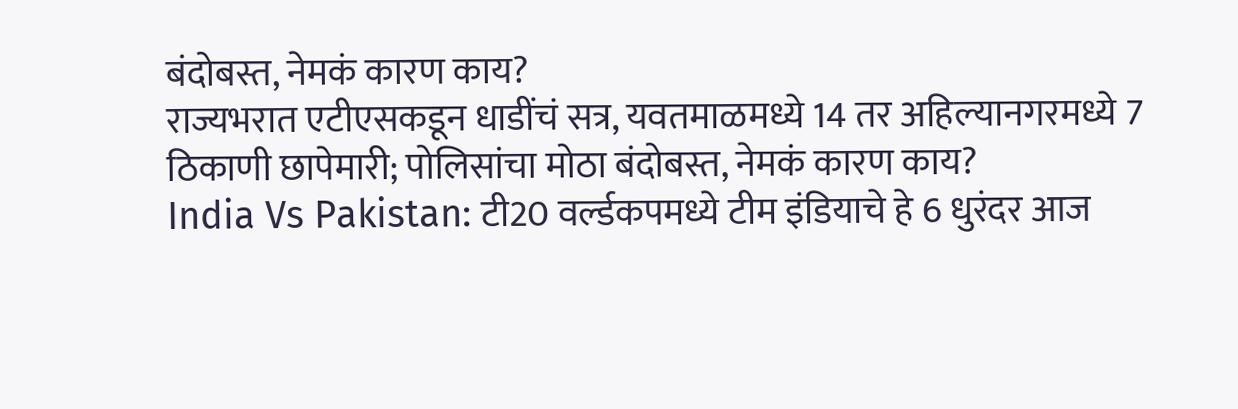बंदोबस्त, नेमकं कारण काय?
राज्यभरात एटीएसकडून धाडींचं सत्र, यवतमाळमध्ये 14 तर अहिल्यानगरमध्ये 7 ठिकाणी छापेमारी; पोलिसांचा मोठा बंदोबस्त, नेमकं कारण काय?
India Vs Pakistan: टी20 वर्ल्डकपमध्ये टीम इंडियाचे हे 6 धुरंदर आज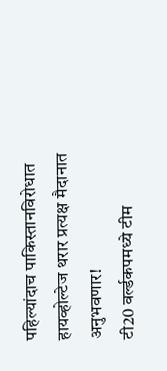पहिल्यांदाच पाकिस्तानविरोधात हायव्होल्टेज थरार प्रत्यक्ष मैदानात अनुभवणार!
टी20 वर्ल्डकपमध्ये टीम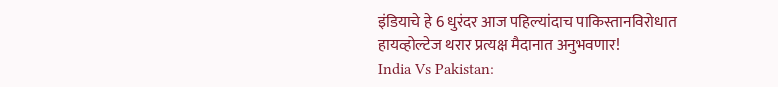इंडियाचे हे 6 धुरंदर आज पहिल्यांदाच पाकिस्तानविरोधात हायव्होल्टेज थरार प्रत्यक्ष मैदानात अनुभवणार!
India Vs Pakistan: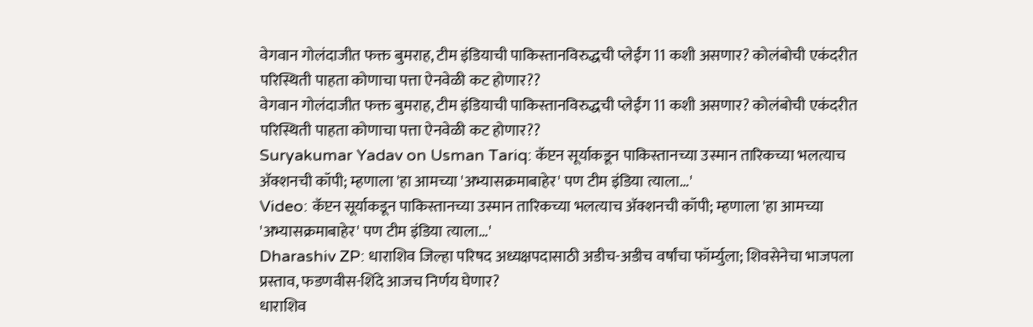वेगवान गोलंदाजीत फक्त बुमराह, टीम इंडियाची पाकिस्तानविरुद्धची प्लेईंग 11 कशी असणार? कोलंबोची एकंदरीत परिस्थिती पाहता कोणाचा पत्ता ऐनवेळी कट होणार??
वेगवान गोलंदाजीत फक्त बुमराह, टीम इंडियाची पाकिस्तानविरुद्धची प्लेईंग 11 कशी असणार? कोलंबोची एकंदरीत परिस्थिती पाहता कोणाचा पत्ता ऐनवेळी कट होणार??
Suryakumar Yadav on Usman Tariq: कॅप्टन सूर्याकडून पाकिस्तानच्या उस्मान तारिकच्या भलत्याच अ‍ॅक्शनची कॉपी; म्हणाला 'हा आमच्या 'अभ्यासक्रमाबाहेर' पण टीम इंडिया त्याला...'
Video: कॅप्टन सूर्याकडून पाकिस्तानच्या उस्मान तारिकच्या भलत्याच अ‍ॅक्शनची कॉपी; म्हणाला 'हा आमच्या 'अभ्यासक्रमाबाहेर' पण टीम इंडिया त्याला...'
Dharashiv ZP: धाराशिव जिल्हा परिषद अध्यक्षपदासाठी अडीच-अडीच वर्षांचा फॉर्म्युला; शिवसेनेचा भाजपला प्रस्ताव, फडणवीस-शिंदे आजच निर्णय घेणार?
धाराशिव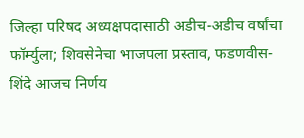जिल्हा परिषद अध्यक्षपदासाठी अडीच-अडीच वर्षांचा फॉर्म्युला; शिवसेनेचा भाजपला प्रस्ताव, फडणवीस-शिंदे आजच निर्णय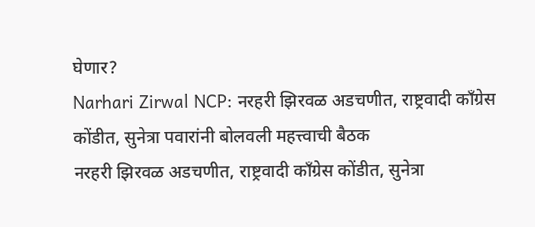घेणार?
Narhari Zirwal NCP: नरहरी झिरवळ अडचणीत, राष्ट्रवादी काँग्रेस कोंडीत, सुनेत्रा पवारांनी बोलवली महत्त्वाची बैठक
नरहरी झिरवळ अडचणीत, राष्ट्रवादी काँग्रेस कोंडीत, सुनेत्रा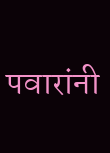पवारांनी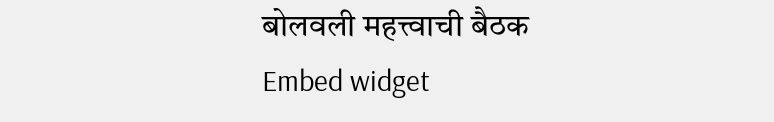बोलवली महत्त्वाची बैठक
Embed widget